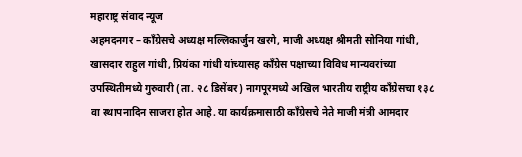महाराष्ट्र संवाद न्यूज
अहमदनगर – काँग्रेसचे अध्यक्ष मल्लिकार्जुन खरगे, माजी अध्यक्ष श्रीमती सोनिया गांधी, खासदार राहुल गांधी, प्रियंका गांधी यांच्यासह काँग्रेस पक्षाच्या विविध मान्यवरांच्या उपस्थितीमध्ये गुरुवारी (ता. २८ डिसेंबर) नागपूरमध्ये अखिल भारतीय राष्ट्रीय काँग्रेसचा १३८ वा स्थापनादिन साजरा होत आहे. या कार्यक्रमासाठी काँग्रेसचे नेते माजी मंत्री आमदार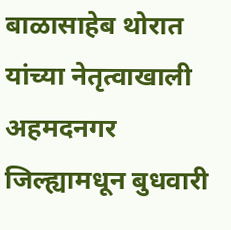बाळासाहेब थोरात यांच्या नेतृत्वाखाली अहमदनगर जिल्ह्यामधून बुधवारी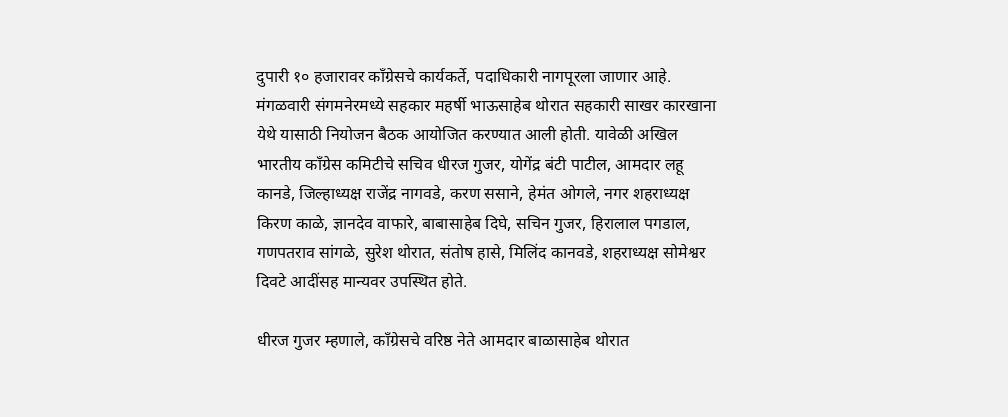दुपारी १० हजारावर काँग्रेसचे कार्यकर्ते, पदाधिकारी नागपूरला जाणार आहे.
मंगळवारी संगमनेरमध्ये सहकार महर्षी भाऊसाहेब थोरात सहकारी साखर कारखाना येथे यासाठी नियोजन बैठक आयोजित करण्यात आली होती. यावेळी अखिल भारतीय काँग्रेस कमिटीचे सचिव धीरज गुजर, योगेंद्र बंटी पाटील, आमदार लहू कानडे, जिल्हाध्यक्ष राजेंद्र नागवडे, करण ससाने, हेमंत ओगले, नगर शहराध्यक्ष किरण काळे, ज्ञानदेव वाफारे, बाबासाहेब दिघे, सचिन गुजर, हिरालाल पगडाल, गणपतराव सांगळे, सुरेश थोरात, संतोष हासे, मिलिंद कानवडे, शहराध्यक्ष सोमेश्वर दिवटे आदींसह मान्यवर उपस्थित होते.

धीरज गुजर म्हणाले, काँग्रेसचे वरिष्ठ नेते आमदार बाळासाहेब थोरात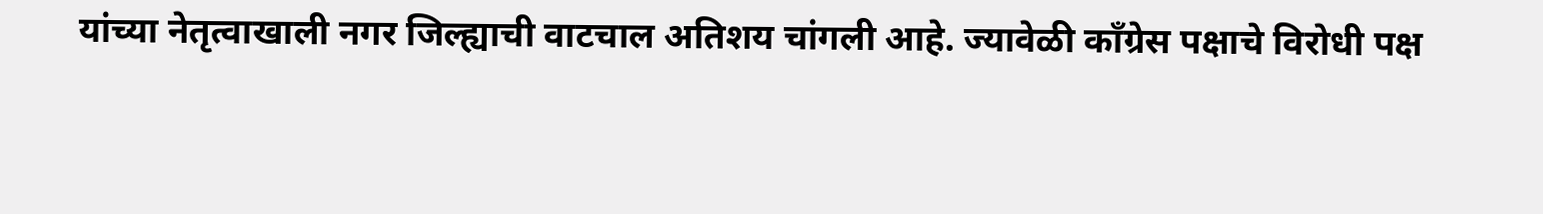यांच्या नेतृत्वाखाली नगर जिल्ह्याची वाटचाल अतिशय चांगली आहे. ज्यावेळी काँग्रेस पक्षाचे विरोधी पक्ष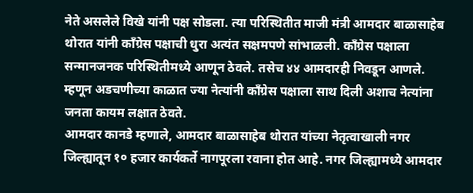नेते असलेले विखे यांनी पक्ष सोडला. त्या परिस्थितीत माजी मंत्री आमदार बाळासाहेब थोरात यांनी काँग्रेस पक्षाची धुरा अत्यंत सक्षमपणे सांभाळली. काँग्रेस पक्षाला सन्मानजनक परिस्थितीमध्ये आणून ठेवले. तसेच ४४ आमदारही निवडून आणले. म्हणून अडचणीच्या काळात ज्या नेत्यांनी काँग्रेस पक्षाला साथ दिली अशाच नेत्यांना जनता कायम लक्षात ठेवते.
आमदार कानडे म्हणाले, आमदार बाळासाहेब थोरात यांच्या नेतृत्वाखाली नगर जिल्ह्यातून १० हजार कार्यकर्ते नागपूरला रवाना होत आहे. नगर जिल्ह्यामध्ये आमदार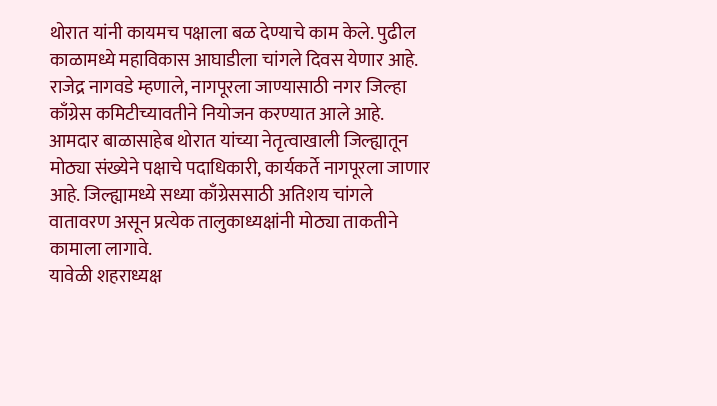थोरात यांनी कायमच पक्षाला बळ देण्याचे काम केले. पुढील काळामध्ये महाविकास आघाडीला चांगले दिवस येणार आहे.
राजेद्र नागवडे म्हणाले, नागपूरला जाण्यासाठी नगर जिल्हा काँग्रेस कमिटीच्यावतीने नियोजन करण्यात आले आहे. आमदार बाळासाहेब थोरात यांच्या नेतृत्वाखाली जिल्ह्यातून मोठ्या संख्येने पक्षाचे पदाधिकारी, कार्यकर्ते नागपूरला जाणार आहे. जिल्ह्यामध्ये सध्या काँग्रेससाठी अतिशय चांगले वातावरण असून प्रत्येक तालुकाध्यक्षांनी मोठ्या ताकतीने कामाला लागावे.
यावेळी शहराध्यक्ष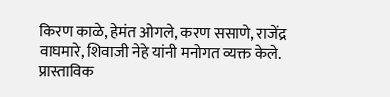किरण काळे, हेमंत ओगले, करण ससाणे, राजेंद्र वाघमारे, शिवाजी नेहे यांनी मनोगत व्यक्त केले. प्रास्ताविक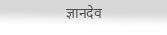ज्ञानदेव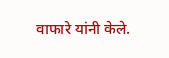वाफारे यांनी केले.